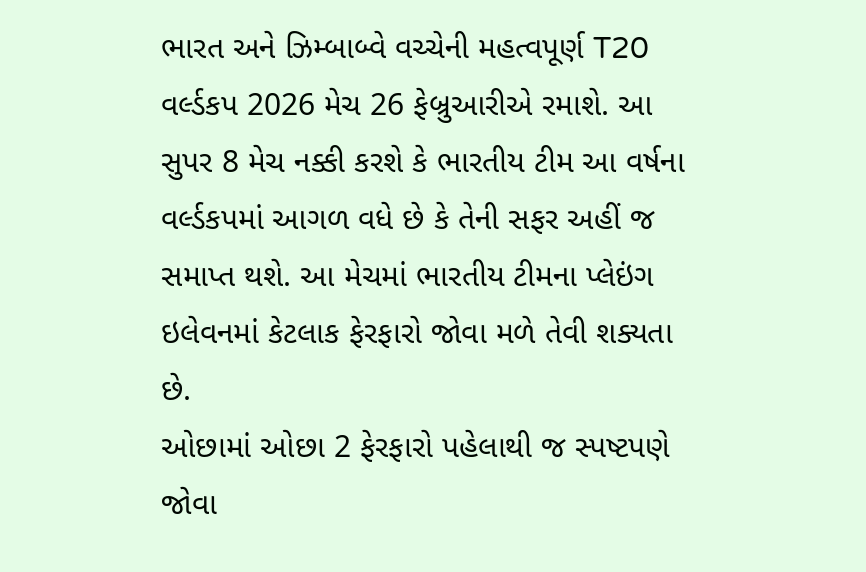ભારત અને ઝિમ્બાબ્વે વચ્ચેની મહત્વપૂર્ણ T20 વર્લ્ડકપ 2026 મેચ 26 ફેબ્રુઆરીએ રમાશે. આ સુપર 8 મેચ નક્કી કરશે કે ભારતીય ટીમ આ વર્ષના વર્લ્ડકપમાં આગળ વધે છે કે તેની સફર અહીં જ સમાપ્ત થશે. આ મેચમાં ભારતીય ટીમના પ્લેઇંગ ઇલેવનમાં કેટલાક ફેરફારો જોવા મળે તેવી શક્યતા છે.
ઓછામાં ઓછા 2 ફેરફારો પહેલાથી જ સ્પષ્ટપણે જોવા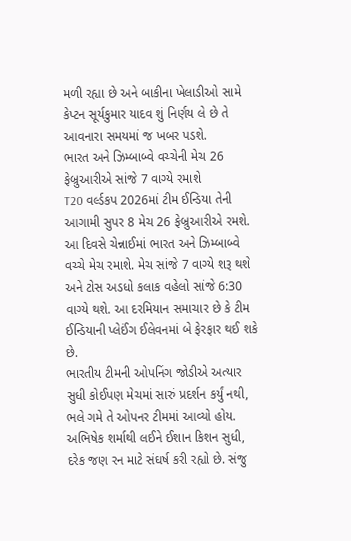મળી રહ્યા છે અને બાકીના ખેલાડીઓ સામે કેપ્ટન સૂર્યકુમાર યાદવ શું નિર્ણય લે છે તે આવનારા સમયમાં જ ખબર પડશે.
ભારત અને ઝિમ્બાબ્વે વચ્ચેની મેચ 26 ફેબ્રુઆરીએ સાંજે 7 વાગ્યે રમાશે
T20 વર્લ્ડકપ 2026માં ટીમ ઈન્ડિયા તેની આગામી સુપર 8 મેચ 26 ફેબ્રુઆરીએ રમશે. આ દિવસે ચેન્નાઈમાં ભારત અને ઝિમ્બાબ્વે વચ્ચે મેચ રમાશે. મેચ સાંજે 7 વાગ્યે શરૂ થશે અને ટોસ અડધો કલાક વહેલો સાંજે 6:30 વાગ્યે થશે. આ દરમિયાન સમાચાર છે કે ટીમ ઈન્ડિયાની પ્લેઈંગ ઈલેવનમાં બે ફેરફાર થઈ શકે છે.
ભારતીય ટીમની ઓપનિંગ જોડીએ અત્યાર સુધી કોઈપણ મેચમાં સારું પ્રદર્શન કર્યું નથી, ભલે ગમે તે ઓપનર ટીમમાં આવ્યો હોય. અભિષેક શર્માથી લઈને ઈશાન કિશન સુધી, દરેક જણ રન માટે સંઘર્ષ કરી રહ્યો છે. સંજુ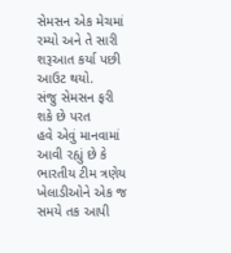સેમસન એક મેચમાં રમ્યો અને તે સારી શરૂઆત કર્યા પછી આઉટ થયો.
સંજુ સેમસન ફરી શકે છે પરત
હવે એવું માનવામાં આવી રહ્યું છે કે ભારતીય ટીમ ત્રણેય ખેલાડીઓને એક જ સમયે તક આપી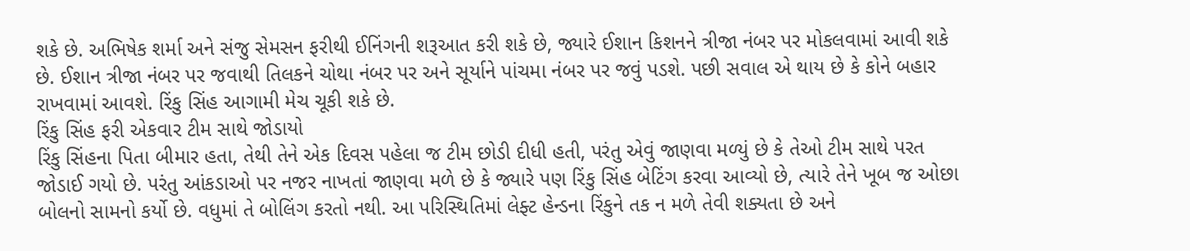શકે છે. અભિષેક શર્મા અને સંજુ સેમસન ફરીથી ઈનિંગની શરૂઆત કરી શકે છે, જ્યારે ઈશાન કિશનને ત્રીજા નંબર પર મોકલવામાં આવી શકે છે. ઈશાન ત્રીજા નંબર પર જવાથી તિલકને ચોથા નંબર પર અને સૂર્યાને પાંચમા નંબર પર જવું પડશે. પછી સવાલ એ થાય છે કે કોને બહાર રાખવામાં આવશે. રિંકુ સિંહ આગામી મેચ ચૂકી શકે છે.
રિંકુ સિંહ ફરી એકવાર ટીમ સાથે જોડાયો
રિંકુ સિંહના પિતા બીમાર હતા, તેથી તેને એક દિવસ પહેલા જ ટીમ છોડી દીધી હતી, પરંતુ એવું જાણવા મળ્યું છે કે તેઓ ટીમ સાથે પરત જોડાઈ ગયો છે. પરંતુ આંકડાઓ પર નજર નાખતાં જાણવા મળે છે કે જ્યારે પણ રિંકુ સિંહ બેટિંગ કરવા આવ્યો છે, ત્યારે તેને ખૂબ જ ઓછા બોલનો સામનો કર્યો છે. વધુમાં તે બોલિંગ કરતો નથી. આ પરિસ્થિતિમાં લેફ્ટ હેન્ડના રિંકુને તક ન મળે તેવી શક્યતા છે અને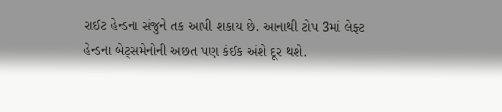રાઈટ હેન્ડના સંજુને તક આપી શકાય છે. આનાથી ટોપ 3માં લેફ્ટ હેન્ડના બેટ્સમેનોની અછત પણ કંઈક અંશે દૂર થશે.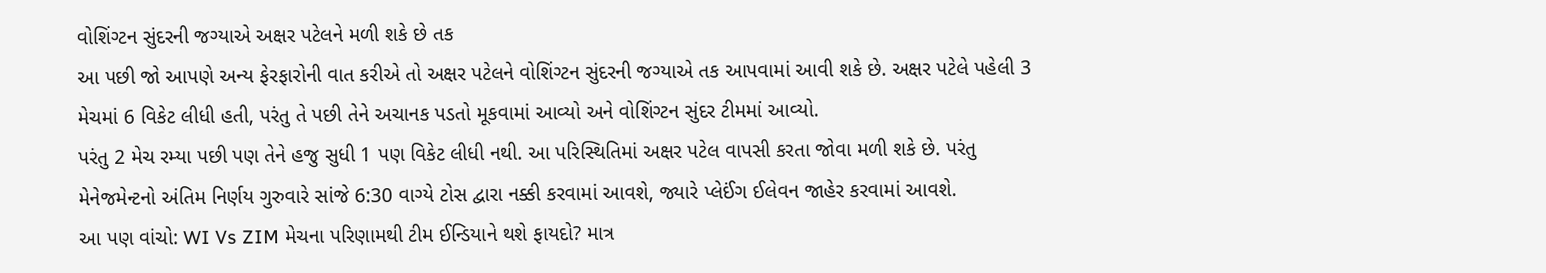વોશિંગ્ટન સુંદરની જગ્યાએ અક્ષર પટેલને મળી શકે છે તક
આ પછી જો આપણે અન્ય ફેરફારોની વાત કરીએ તો અક્ષર પટેલને વોશિંગ્ટન સુંદરની જગ્યાએ તક આપવામાં આવી શકે છે. અક્ષર પટેલે પહેલી 3 મેચમાં 6 વિકેટ લીધી હતી, પરંતુ તે પછી તેને અચાનક પડતો મૂકવામાં આવ્યો અને વોશિંગ્ટન સુંદર ટીમમાં આવ્યો.
પરંતુ 2 મેચ રમ્યા પછી પણ તેને હજુ સુધી 1 પણ વિકેટ લીધી નથી. આ પરિસ્થિતિમાં અક્ષર પટેલ વાપસી કરતા જોવા મળી શકે છે. પરંતુ મેનેજમેન્ટનો અંતિમ નિર્ણય ગુરુવારે સાંજે 6:30 વાગ્યે ટોસ દ્વારા નક્કી કરવામાં આવશે, જ્યારે પ્લેઈંગ ઈલેવન જાહેર કરવામાં આવશે.
આ પણ વાંચો: WI Vs ZIM મેચના પરિણામથી ટીમ ઈન્ડિયાને થશે ફાયદો? માત્ર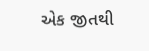એક જીતથી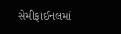સેમીફાઈનલમાં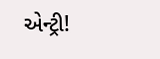એન્ટ્રી!